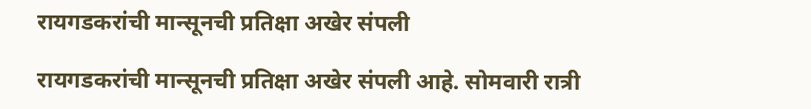रायगडकरांची मान्सूनची प्रतिक्षा अखेर संपली

रायगडकरांची मान्सूनची प्रतिक्षा अखेर संपली आहे. सोमवारी रात्री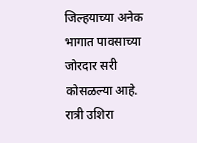जिल्हयाच्या अनेक भागात पावसाच्या जोरदार सरी कोसळल्या आहे. रात्री उशिरा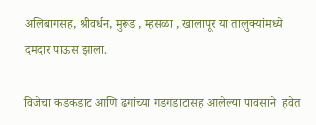अलिबागसह, श्रीवर्धन, मुरूड , म्हसळा , खालापूर या तालुक्यांमध्ये दमदार पाऊस झाला.

विजेचा कडकडाट आणि ढगांच्या गडगडाटासह आलेल्या पावसाने  हवेत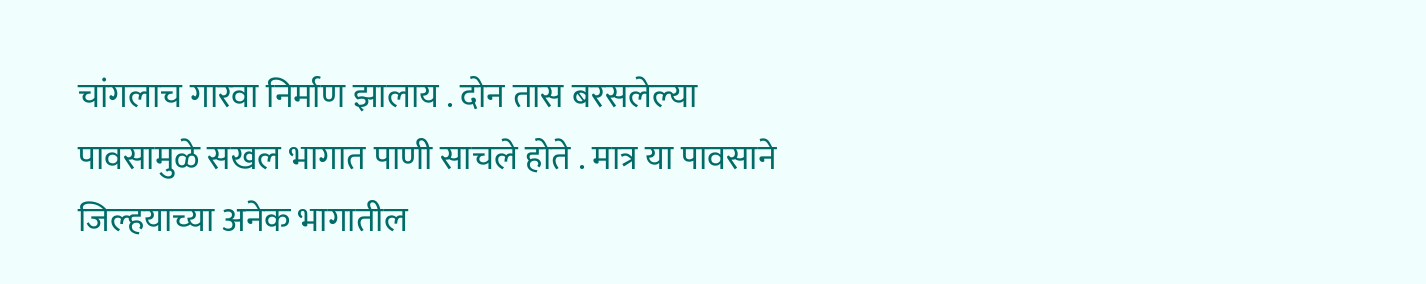चांगलाच गारवा निर्माण झालाय . दोन तास बरसलेल्या पावसामुळे सखल भागात पाणी साचले होते . मात्र या पावसाने जिल्हयाच्या अनेक भागातील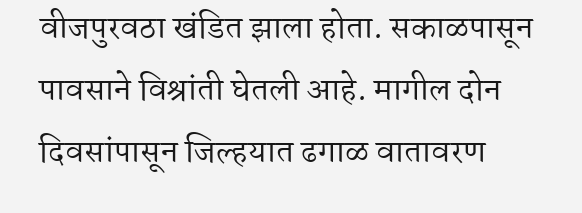वीजपुरवठा खंडित झाला होता. सकाळपासून पावसाने विश्रांती घेतली आहे. मागील दोन दिवसांपासून जिल्हयात ढगाळ वातावरण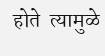होते  त्यामुळे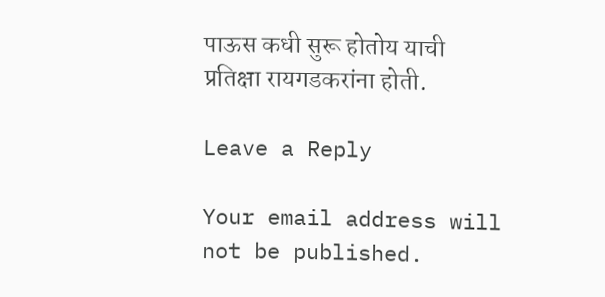पाऊस कधी सुरू होतोय याची प्रतिक्षा रायगडकरांना होती.

Leave a Reply

Your email address will not be published.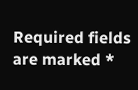Required fields are marked *